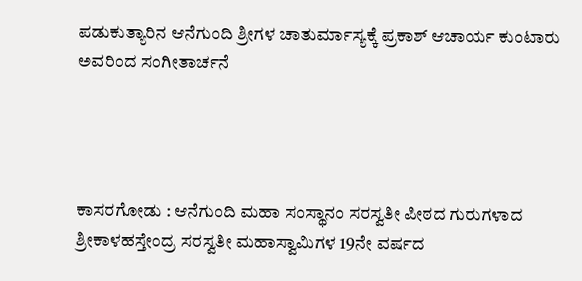ಪಡುಕುತ್ಯಾರಿನ ಆನೆಗುಂದಿ ಶ್ರೀಗಳ ಚಾತುರ್ಮಾಸ್ಯಕ್ಕೆ ಪ್ರಕಾಶ್ ಆಚಾರ್ಯ ಕುಂಟಾರು ಅವರಿಂದ ಸಂಗೀತಾರ್ಚನೆ




ಕಾಸರಗೋಡು : ಆನೆಗುಂದಿ ಮಹಾ ಸಂಸ್ಥಾನಂ ಸರಸ್ವತೀ ಪೀಠದ ಗುರುಗಳಾದ ಶ್ರೀಕಾಳಹಸ್ತೇಂದ್ರ ಸರಸ್ವತೀ ಮಹಾಸ್ವಾಮಿಗಳ 19ನೇ ವರ್ಷದ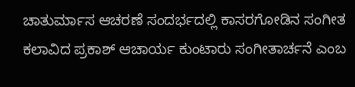ಚಾತುರ್ಮಾಸ ಆಚರಣೆ ಸಂದರ್ಭದಲ್ಲಿ ಕಾಸರಗೋಡಿನ ಸಂಗೀತ ಕಲಾವಿದ ಪ್ರಕಾಶ್ ಆಚಾರ್ಯ ಕುಂಟಾರು ಸಂಗೀತಾರ್ಚನೆ ಎಂಬ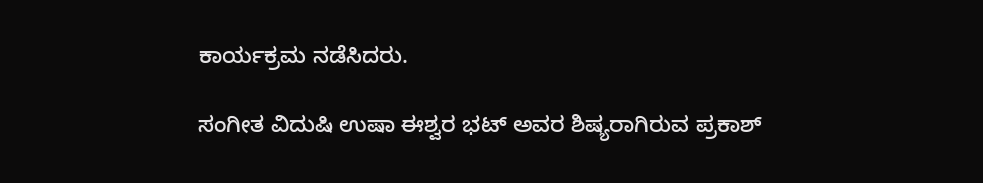ಕಾರ್ಯಕ್ರಮ‌ ನಡೆಸಿದರು.

ಸಂಗೀತ ವಿದುಷಿ ಉಷಾ ಈಶ್ವರ ಭಟ್ ಅವರ ಶಿಷ್ಯರಾಗಿರುವ ಪ್ರಕಾಶ್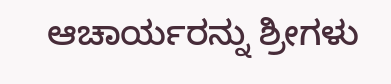ಆಚಾರ್ಯರನ್ನು ಶ್ರೀಗಳು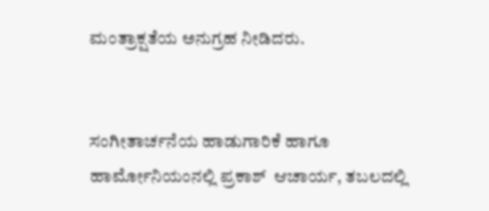ಮಂತ್ರಾಕ್ಷತೆಯ ಅನುಗ್ರಹ ನೀಡಿದರು.


ಸಂಗೀತಾರ್ಚನೆಯ ಹಾಡುಗಾರಿಕೆ ಹಾಗೂ ಹಾರ್ಮೋನಿಯಂನಲ್ಲಿ ಪ್ರಕಾಶ್  ಆಚಾರ್ಯ, ತಬಲದಲ್ಲಿ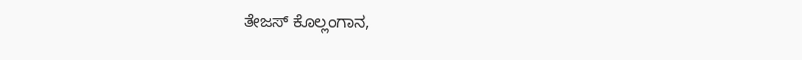ತೇಜಸ್ ಕೊಲ್ಲಂಗಾನ,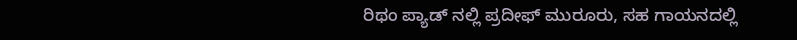ರಿಥಂ ಪ್ಯಾಡ್ ನಲ್ಲಿ ಪ್ರದೀಫ್ ಮುರೂರು, ಸಹ ಗಾಯನದಲ್ಲಿ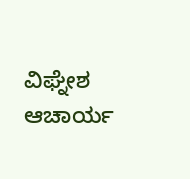ವಿಘ್ನೇಶ ಆಚಾರ್ಯ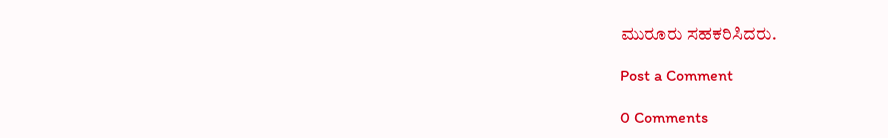ಮುರೂರು ಸಹಕರಿಸಿದರು.

Post a Comment

0 Comments